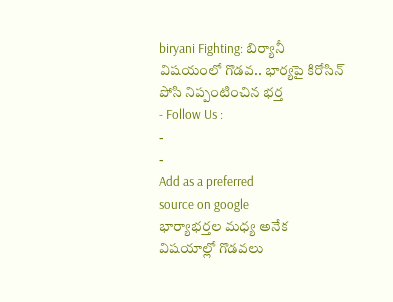biryani Fighting: బిర్యానీ విషయంలో గొడవ.. భార్యపై కిరోసిన్ పోసి నిప్పంటించిన భర్త
- Follow Us :
-
-
Add as a preferred
source on google
భార్యాభర్తల మధ్య అనేక విషయాల్లో గొడవలు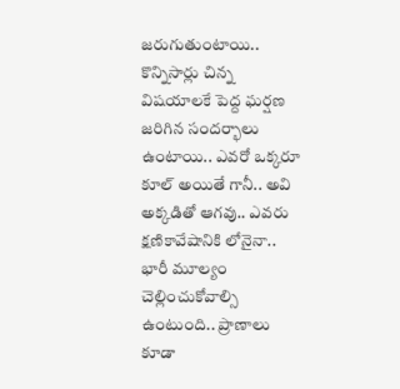జరుగుతుంటాయి.. కొన్నిసార్లు చిన్న విషయాలకే పెద్ద ఘర్షణ జరిగిన సందర్భాలు ఉంటాయి.. ఎవరో ఒక్కరూ కూల్ అయితే గానీ.. అవి అక్కడితో ఆగవు.. ఎవరు క్షణికావేషానికి లోనైనా.. భారీ మూల్యం చెల్లించుకోవాల్సి ఉంటుంది.. ప్రాణాలు కూడా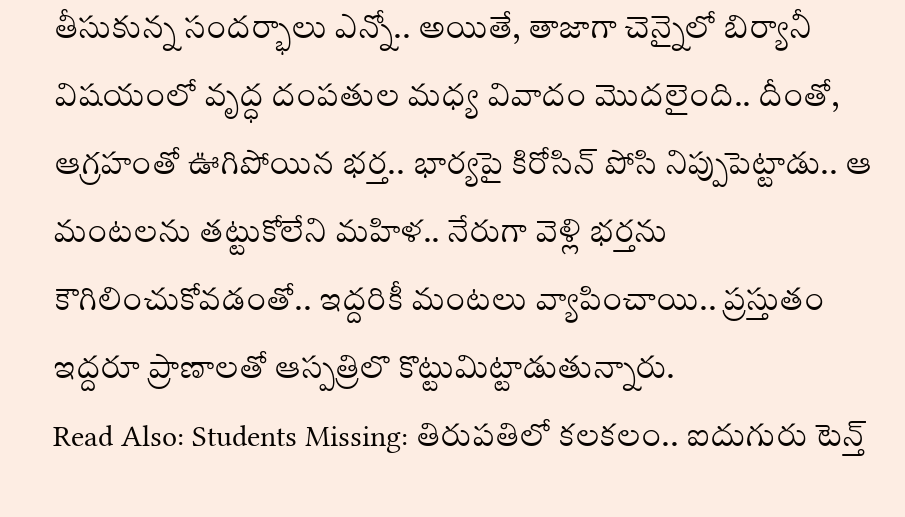తీసుకున్న సందర్భాలు ఎన్నో.. అయితే, తాజాగా చెన్నైలో బిర్యానీ విషయంలో వృద్ధ దంపతుల మధ్య వివాదం మొదలైంది.. దీంతో, ఆగ్రహంతో ఊగిపోయిన భర్త.. భార్యపై కిరోసిన్ పోసి నిప్పుపెట్టాడు.. ఆ మంటలను తట్టుకోలేని మహిళ.. నేరుగా వెళ్లి భర్తను కౌగిలించుకోవడంతో.. ఇద్దరికీ మంటలు వ్యాపించాయి.. ప్రస్తుతం ఇద్దరూ ప్రాణాలతో ఆస్పత్రిలొ కొట్టుమిట్టాడుతున్నారు.
Read Also: Students Missing: తిరుపతిలో కలకలం.. ఐదుగురు టెన్త్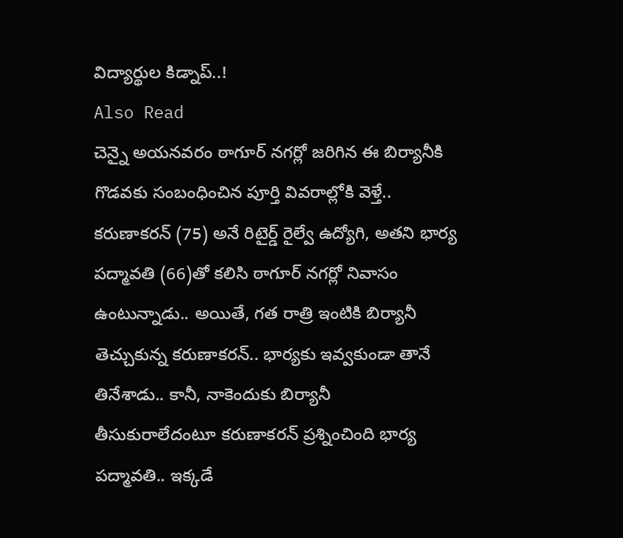విద్యార్థుల కిడ్నాప్..!
Also Read
చెన్నై అయనవరం ఠాగూర్ నగర్లో జరిగిన ఈ బిర్యానీకి గొడవకు సంబంధించిన పూర్తి వివరాల్లోకి వెళ్తే.. కరుణాకరన్ (75) అనే రిటైర్డ్ రైల్వే ఉద్యోగి, అతని భార్య పద్మావతి (66)తో కలిసి ఠాగూర్ నగర్లో నివాసం ఉంటున్నాడు.. అయితే, గత రాత్రి ఇంటికి బిర్యానీ తెచ్చుకున్న కరుణాకరన్.. భార్యకు ఇవ్వకుండా తానే తినేశాడు.. కానీ, నాకెందుకు బిర్యానీ తీసుకురాలేదంటూ కరుణాకరన్ ప్రశ్నించింది భార్య పద్మావతి.. ఇక్కడే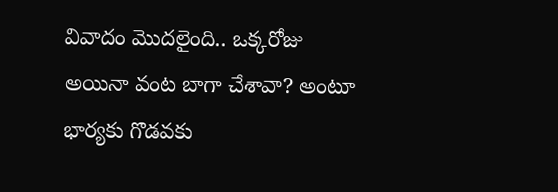వివాదం మొదలైంది.. ఒక్కరోజు అయినా వంట బాగా చేశావా? అంటూ భార్యకు గొడవకు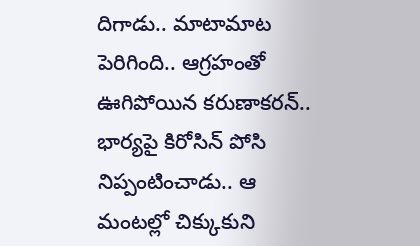దిగాడు.. మాటామాట పెరిగింది.. ఆగ్రహంతో ఊగిపోయిన కరుణాకరన్.. భార్యపై కిరోసిన్ పోసి నిప్పంటించాడు.. ఆ మంటల్లో చిక్కుకుని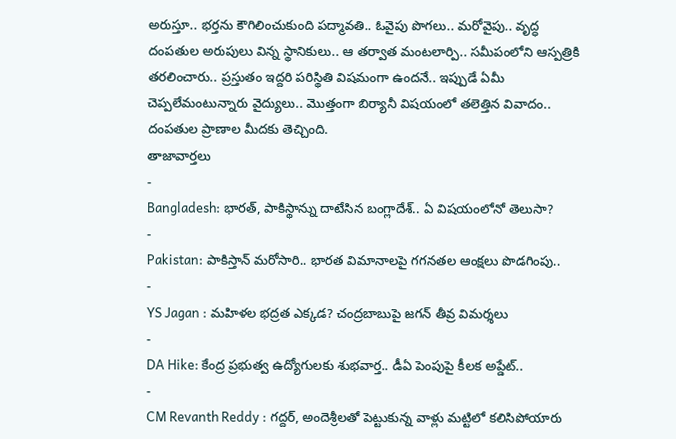అరుస్తూ.. భర్తను కౌగిలించుకుంది పద్మావతి.. ఓవైపు పొగలు.. మరోవైపు.. వృద్ధ దంపతుల అరుపులు విన్న స్థానికులు.. ఆ తర్వాత మంటలార్పి.. సమీపంలోని ఆస్పత్రికి తరలించారు.. ప్రస్తుతం ఇద్దరి పరిస్థితి విషమంగా ఉందనే.. ఇప్పుడే ఏమీ చెప్పలేమంటున్నారు వైద్యులు.. మొత్తంగా బిర్యానీ విషయంలో తలెత్తిన వివాదం.. దంపతుల ప్రాణాల మీదకు తెచ్చింది.
తాజావార్తలు
-
Bangladesh: భారత్, పాకిస్థాన్ను దాటేసిన బంగ్లాదేశ్.. ఏ విషయంలోనో తెలుసా?
-
Pakistan: పాకిస్తాన్ మరోసారి.. భారత విమానాలపై గగనతల ఆంక్షలు పొడగింపు..
-
YS Jagan : మహిళల భద్రత ఎక్కడ? చంద్రబాబుపై జగన్ తీవ్ర విమర్శలు
-
DA Hike: కేంద్ర ప్రభుత్వ ఉద్యోగులకు శుభవార్త.. డీఏ పెంపుపై కీలక అప్డేట్..
-
CM Revanth Reddy : గద్దర్, అందెశ్రీలతో పెట్టుకున్న వాళ్లు మట్టిలో కలిసిపోయారు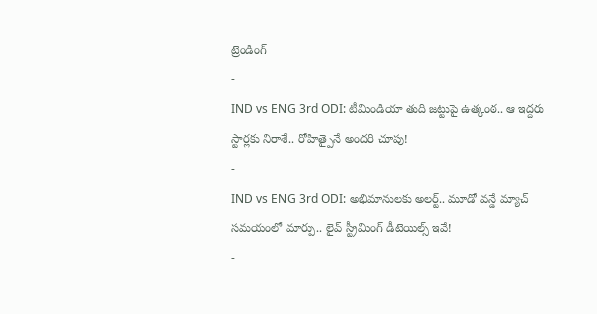ట్రెండింగ్
-
IND vs ENG 3rd ODI: టీమిండియా తుది జట్టుపై ఉత్కంఠ.. ఆ ఇద్దరు స్టార్లకు నిరాశే.. రోహిత్పైనే అందరి చూపు!
-
IND vs ENG 3rd ODI: అభిమానులకు అలర్ట్.. మూడో వన్డే మ్యాచ్ సమయంలో మార్పు.. లైవ్ స్ట్రీమింగ్ డీటెయిల్స్ ఇవే!
-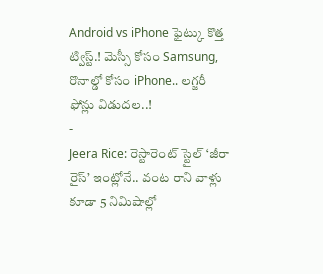Android vs iPhone ఫైట్కు కొత్త ట్విస్ట్.! మెస్సీ కోసం Samsung, రొనాల్డో కోసం iPhone.. లగ్జరీ ఫోన్లు విడుదల..!
-
Jeera Rice: రెస్టారెంట్ స్టైల్ ‘జీరా రైస్’ ఇంట్లోనే.. వంట రాని వాళ్లు కూడా 5 నిమిషాల్లో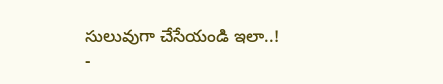సులువుగా చేసేయండి ఇలా..!
-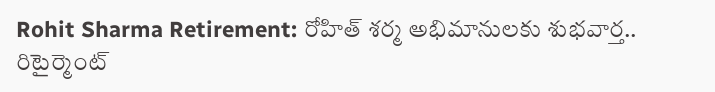Rohit Sharma Retirement: రోహిత్ శర్మ అభిమానులకు శుభవార్త.. రిటైర్మెంట్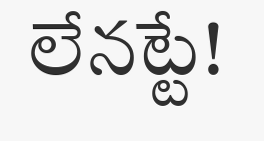లేనట్టే!